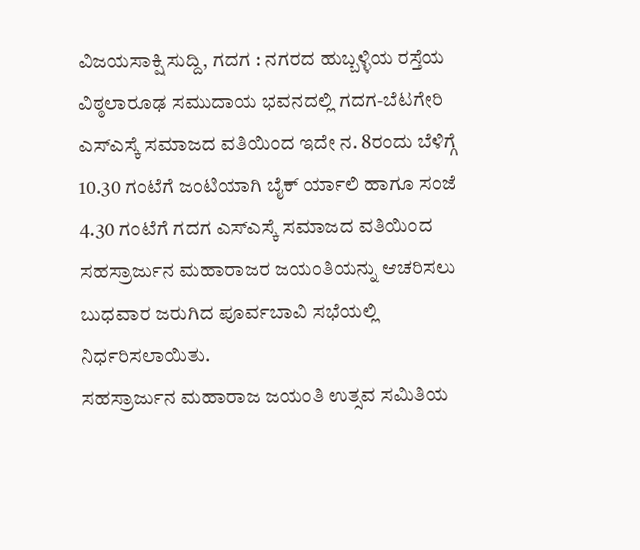ವಿಜಯಸಾಕ್ಷಿ ಸುದ್ದಿ, ಗದಗ : ನಗರದ ಹುಬ್ಬಳ್ಳಿಯ ರಸ್ತೆಯ ವಿಠ್ಠಲಾರೂಢ ಸಮುದಾಯ ಭವನದಲ್ಲಿ ಗದಗ-ಬೆಟಗೇರಿ ಎಸ್ಎಸ್ಕೆ ಸಮಾಜದ ವತಿಯಿಂದ ಇದೇ ನ. 8ರಂದು ಬೆಳಿಗ್ಗೆ 10.30 ಗಂಟೆಗೆ ಜಂಟಿಯಾಗಿ ಬೈಕ್ ರ್ಯಾಲಿ ಹಾಗೂ ಸಂಜೆ 4.30 ಗಂಟೆಗೆ ಗದಗ ಎಸ್ಎಸ್ಕೆ ಸಮಾಜದ ವತಿಯಿಂದ ಸಹಸ್ರಾರ್ಜುನ ಮಹಾರಾಜರ ಜಯಂತಿಯನ್ನು ಆಚರಿಸಲು ಬುಧವಾರ ಜರುಗಿದ ಪೂರ್ವಬಾವಿ ಸಭೆಯಲ್ಲಿ ನಿರ್ಧರಿಸಲಾಯಿತು.
ಸಹಸ್ರಾರ್ಜುನ ಮಹಾರಾಜ ಜಯಂತಿ ಉತ್ಸವ ಸಮಿತಿಯ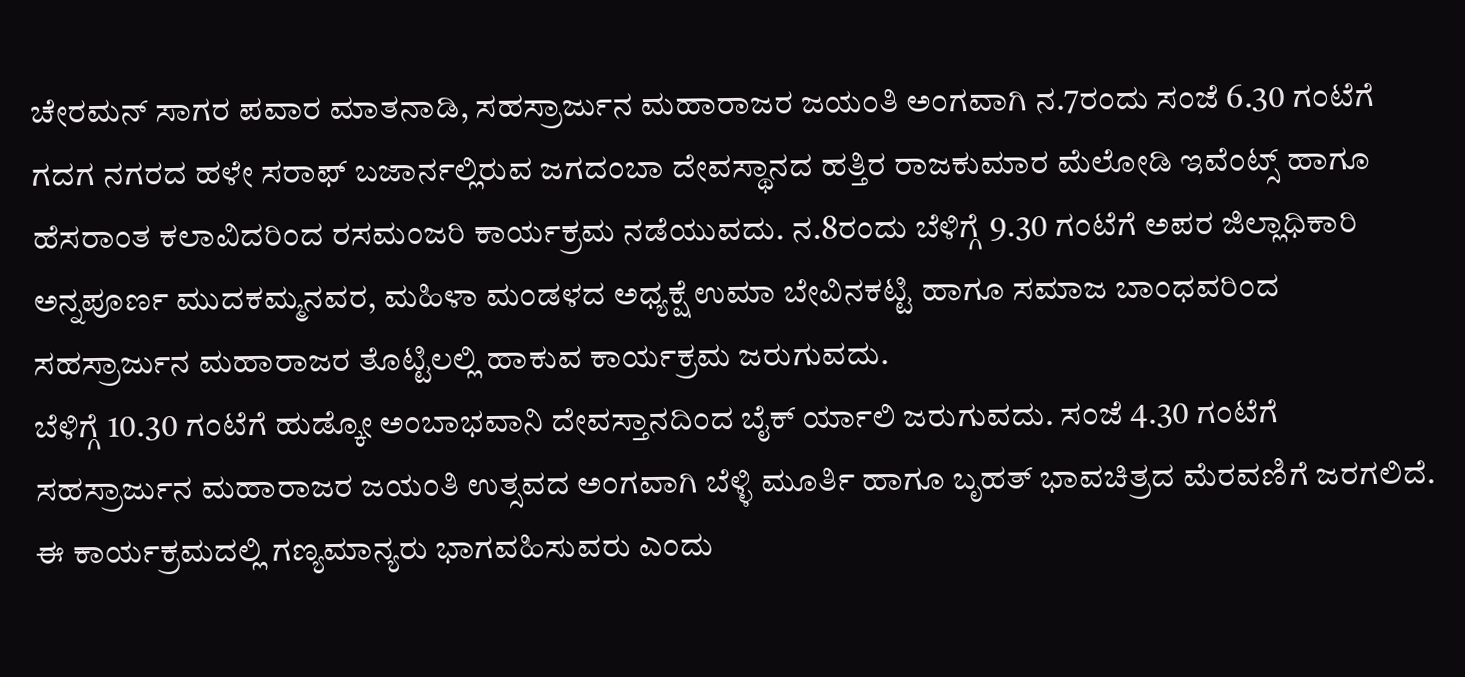ಚೇರಮನ್ ಸಾಗರ ಪವಾರ ಮಾತನಾಡಿ, ಸಹಸ್ರಾರ್ಜುನ ಮಹಾರಾಜರ ಜಯಂತಿ ಅಂಗವಾಗಿ ನ.7ರಂದು ಸಂಜೆ 6.30 ಗಂಟೆಗೆ ಗದಗ ನಗರದ ಹಳೇ ಸರಾಫ್ ಬಜಾರ್ನಲ್ಲಿರುವ ಜಗದಂಬಾ ದೇವಸ್ಥಾನದ ಹತ್ತಿರ ರಾಜಕುಮಾರ ಮೆಲೋಡಿ ಇವೆಂಟ್ಸ್ ಹಾಗೂ ಹೆಸರಾಂತ ಕಲಾವಿದರಿಂದ ರಸಮಂಜರಿ ಕಾರ್ಯಕ್ರಮ ನಡೆಯುವದು. ನ.8ರಂದು ಬೆಳಿಗ್ಗೆ 9.30 ಗಂಟೆಗೆ ಅಪರ ಜಿಲ್ಲಾಧಿಕಾರಿ ಅನ್ನಪೂರ್ಣ ಮುದಕಮ್ಮನವರ, ಮಹಿಳಾ ಮಂಡಳದ ಅಧ್ಯಕ್ಷೆ ಉಮಾ ಬೇವಿನಕಟ್ಟಿ ಹಾಗೂ ಸಮಾಜ ಬಾಂಧವರಿಂದ ಸಹಸ್ರಾರ್ಜುನ ಮಹಾರಾಜರ ತೊಟ್ಟಿಲಲ್ಲಿ ಹಾಕುವ ಕಾರ್ಯಕ್ರಮ ಜರುಗುವದು.
ಬೆಳಿಗ್ಗೆ 10.30 ಗಂಟೆಗೆ ಹುಡ್ಕೋ ಅಂಬಾಭವಾನಿ ದೇವಸ್ತಾನದಿಂದ ಬೈಕ್ ರ್ಯಾಲಿ ಜರುಗುವದು. ಸಂಜೆ 4.30 ಗಂಟೆಗೆ ಸಹಸ್ರಾರ್ಜುನ ಮಹಾರಾಜರ ಜಯಂತಿ ಉತ್ಸವದ ಅಂಗವಾಗಿ ಬೆಳ್ಳಿ ಮೂರ್ತಿ ಹಾಗೂ ಬೃಹತ್ ಭಾವಚಿತ್ರದ ಮೆರವಣಿಗೆ ಜರಗಲಿದೆ. ಈ ಕಾರ್ಯಕ್ರಮದಲ್ಲಿ ಗಣ್ಯಮಾನ್ಯರು ಭಾಗವಹಿಸುವರು ಎಂದು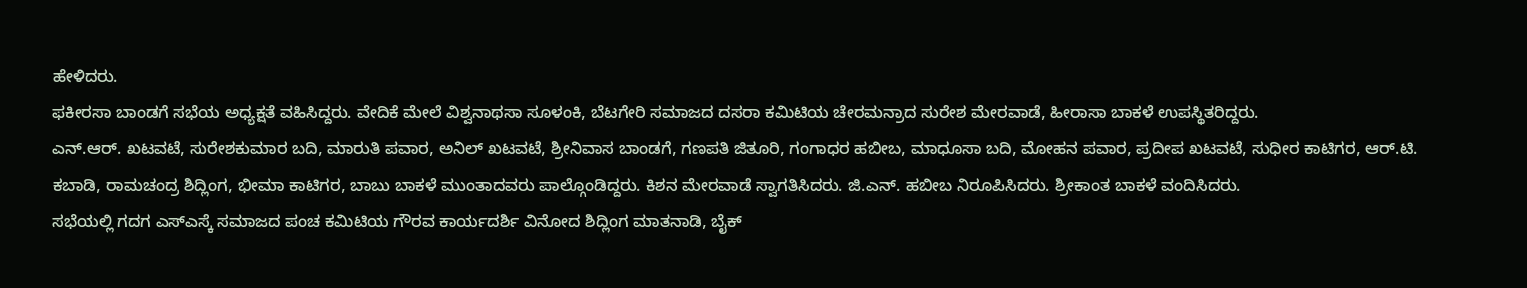ಹೇಳಿದರು.
ಫಕೀರಸಾ ಬಾಂಡಗೆ ಸಭೆಯ ಅಧ್ಯಕ್ಷತೆ ವಹಿಸಿದ್ದರು. ವೇದಿಕೆ ಮೇಲೆ ವಿಶ್ವನಾಥಸಾ ಸೂಳಂಕಿ, ಬೆಟಗೇರಿ ಸಮಾಜದ ದಸರಾ ಕಮಿಟಿಯ ಚೇರಮನ್ರಾದ ಸುರೇಶ ಮೇರವಾಡೆ, ಹೀರಾಸಾ ಬಾಕಳೆ ಉಪಸ್ಥಿತರಿದ್ದರು.
ಎನ್.ಆರ್. ಖಟವಟೆ, ಸುರೇಶಕುಮಾರ ಬದಿ, ಮಾರುತಿ ಪವಾರ, ಅನಿಲ್ ಖಟವಟೆ, ಶ್ರೀನಿವಾಸ ಬಾಂಡಗೆ, ಗಣಪತಿ ಜಿತೂರಿ, ಗಂಗಾಧರ ಹಬೀಬ, ಮಾಧೂಸಾ ಬದಿ, ಮೋಹನ ಪವಾರ, ಪ್ರದೀಪ ಖಟವಟೆ, ಸುಧೀರ ಕಾಟಿಗರ, ಆರ್.ಟಿ. ಕಬಾಡಿ, ರಾಮಚಂದ್ರ ಶಿದ್ಲಿಂಗ, ಭೀಮಾ ಕಾಟಿಗರ, ಬಾಬು ಬಾಕಳೆ ಮುಂತಾದವರು ಪಾಲ್ಗೊಂಡಿದ್ದರು. ಕಿಶನ ಮೇರವಾಡೆ ಸ್ವಾಗತಿಸಿದರು. ಜಿ.ಎನ್. ಹಬೀಬ ನಿರೂಪಿಸಿದರು. ಶ್ರೀಕಾಂತ ಬಾಕಳೆ ವಂದಿಸಿದರು.
ಸಭೆಯಲ್ಲಿ ಗದಗ ಎಸ್ಎಸ್ಕೆ ಸಮಾಜದ ಪಂಚ ಕಮಿಟಿಯ ಗೌರವ ಕಾರ್ಯದರ್ಶಿ ವಿನೋದ ಶಿದ್ಲಿಂಗ ಮಾತನಾಡಿ, ಬೈಕ್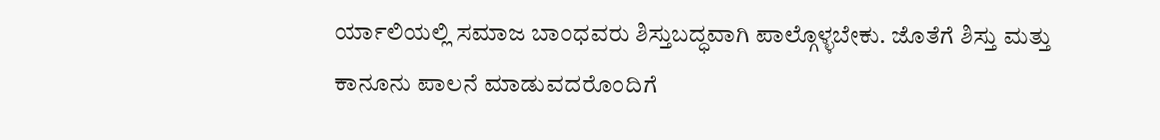ರ್ಯಾಲಿಯಲ್ಲಿ ಸಮಾಜ ಬಾಂಧವರು ಶಿಸ್ತುಬದ್ಧವಾಗಿ ಪಾಲ್ಗೊಳ್ಳಬೇಕು. ಜೊತೆಗೆ ಶಿಸ್ತು ಮತ್ತು ಕಾನೂನು ಪಾಲನೆ ಮಾಡುವದರೊಂದಿಗೆ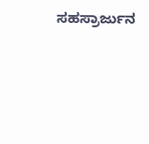ಸಹಸ್ರಾರ್ಜುನ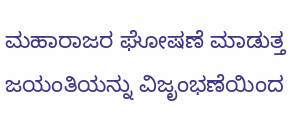ಮಹಾರಾಜರ ಘೋಷಣೆ ಮಾಡುತ್ತ ಜಯಂತಿಯನ್ನು ವಿಜೃಂಭಣೆಯಿಂದ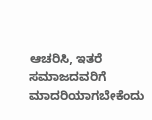ಆಚರಿಸಿ, ಇತರೆ ಸಮಾಜದವರಿಗೆ ಮಾದರಿಯಾಗಬೇಕೆಂದು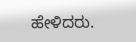ಹೇಳಿದರು.